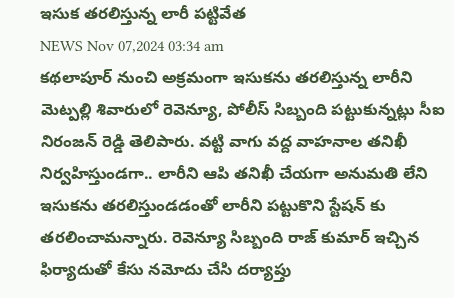ఇసుక తరలిస్తున్న లారీ పట్టివేత
NEWS Nov 07,2024 03:34 am
కథలాపూర్ నుంచి అక్రమంగా ఇసుకను తరలిస్తున్న లారీని మెట్పల్లి శివారులో రెవెన్యూ, పోలీస్ సిబ్బంది పట్టుకున్నట్లు సీఐ నిరంజన్ రెడ్డి తెలిపారు. వట్టి వాగు వద్ద వాహనాల తనిఖీ నిర్వహిస్తుండగా.. లారీని ఆపి తనిఖీ చేయగా అనుమతి లేని ఇసుకను తరలిస్తుండడంతో లారీని పట్టుకొని స్టేషన్ కు తరలించామన్నారు. రెవెన్యూ సిబ్బంది రాజ్ కుమార్ ఇచ్చిన ఫిర్యాదుతో కేసు నమోదు చేసి దర్యాప్తు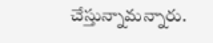చేస్తున్నామన్నారు.